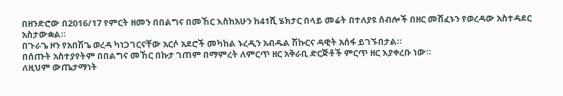በዘንድሮው በ2016/17 የምርት ዘመን በበልግና በመኸር እስከአሁን ከ41ሺ ሄክታር በላይ መሬት በተለያዩ ሰብሎች በዘር መሸፈኑን የወረዳው አስተዳደር አስታውቋል።
በጉራጌ ዞን የአበሽጌ ወረዳ ካነጋገርናቸው አርሶ አደሮች መካከል ኑረዲን አብዱል ሽኩርና ዳዊት አሰፋ ይገኙበታል።
በሰጡት አስተያየትም በበልግና መኸር በኩታ ገጠም በማምረት ለምርጥ ዘር አቅራቢ ድርጅቶች ምርጥ ዘር እያቀረቡ ነው።
ለዚህም ውጤታማነት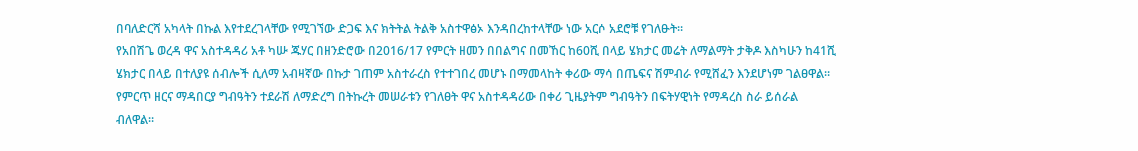በባለድርሻ አካላት በኩል እየተደረገላቸው የሚገኘው ድጋፍ እና ክትትል ትልቅ አስተዋፅኦ እንዳበረከተላቸው ነው አርሶ አደሮቹ የገለፁት።
የአበሽጌ ወረዳ ዋና አስተዳዳሪ አቶ ካሡ ጁሃር በዘንድሮው በ2016/17 የምርት ዘመን በበልግና በመኸር ከ60ሺ በላይ ሄክታር መሬት ለማልማት ታቅዶ እስካሁን ከ41ሺ ሄክታር በላይ በተለያዩ ሰብሎች ሲለማ አብዛኛው በኩታ ገጠም አስተራረስ የተተገበረ መሆኑ በማመላከት ቀሪው ማሳ በጤፍና ሽምብራ የሚሸፈን እንደሆነም ገልፀዋል።
የምርጥ ዘርና ማዳበርያ ግብዓትን ተደራሽ ለማድረግ በትኩረት መሠራቱን የገለፀት ዋና አስተዳዳሪው በቀሪ ጊዜያትም ግብዓትን በፍትሃዊነት የማዳረስ ስራ ይሰራል ብለዋል።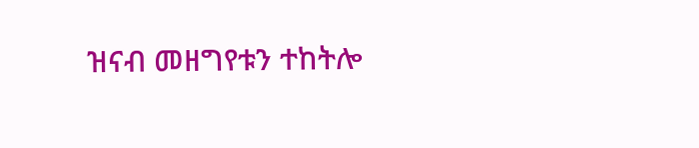ዝናብ መዘግየቱን ተከትሎ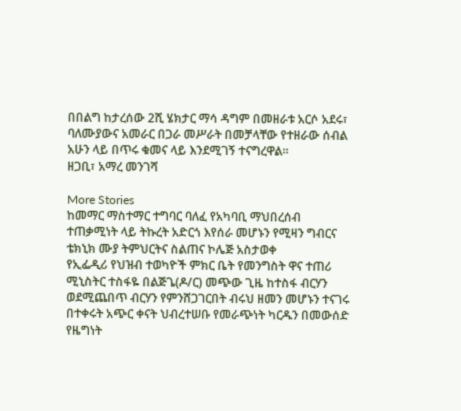በበልግ ከታረሰው 2ሺ ሄክታር ማሳ ዳግም በመዘራቱ አርሶ አደሩ፣ ባለሙያውና አመራር በጋራ መሥራት በመቻላቸው የተዘራው ሰብል አሁን ላይ በጥሩ ቁመና ላይ እንደሚገኝ ተናግረዋል።
ዘጋቢ፣ አማረ መንገሻ

More Stories
ከመማር ማስተማር ተግባር ባለፈ የአካባቢ ማህበረሰብ ተጠቃሚነት ላይ ትኩረት አድርጎ እየሰራ መሆኑን የሚዛን ግብርና ቴክኒክ ሙያ ትምህርትና ስልጠና ኮሌጅ አስታወቀ
የኢፌዲሪ የህዝብ ተወካዮች ምክር ቤት የመንግስት ዋና ተጠሪ ሚኒስትር ተስፋዬ በልጅጌ(ዶ/ር) መጭው ጊዜ ከተስፋ ብርሃን ወደሚጨበጥ ብርሃን የምንሸጋገርበት ብሩህ ዘመን መሆኑን ተናገሩ
በተቀሩት አጭር ቀናት ህብረተሠቡ የመራጭነት ካርዱን በመውሰድ የዜግነት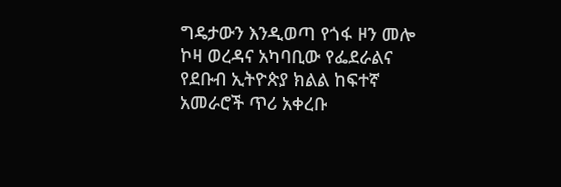ግዴታውን እንዲወጣ የጎፋ ዞን መሎ ኮዛ ወረዳና አካባቢው የፌደራልና የደቡብ ኢትዮጵያ ክልል ከፍተኛ አመራሮች ጥሪ አቀረቡ